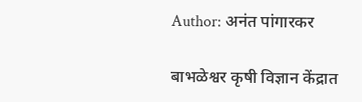Author: अनंत पांगारकर

बाभळेश्वर कृषी विज्ञान केंद्रात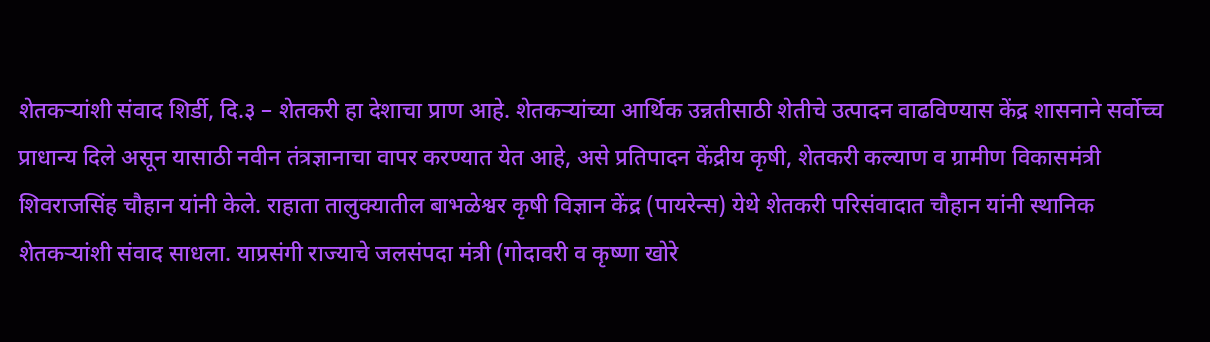शेतकऱ्यांशी संवाद शिर्डी, दि.३ – शेतकरी हा देशाचा प्राण आहे. शेतकऱ्यांच्या आर्थिक उन्नतीसाठी शेतीचे उत्पादन वाढविण्यास केंद्र शासनाने सर्वोच्च प्राधान्य दिले असून यासाठी नवीन तंत्रज्ञानाचा वापर करण्यात येत आहे, असे प्रतिपादन केंद्रीय कृषी, शेतकरी कल्याण व ग्रामीण विकासमंत्री शिवराजसिंह चौहान यांनी केले. राहाता तालुक्यातील बाभळेश्वर कृषी विज्ञान केंद्र (पायरेन्स) येथे शेतकरी परिसंवादात चौहान यांनी स्थानिक शेतकऱ्यांशी संवाद साधला. याप्रसंगी राज्याचे जलसंपदा मंत्री (गोदावरी व कृष्णा खोरे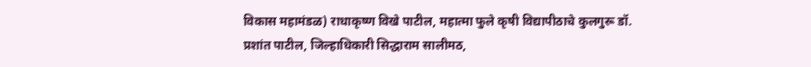विकास महामंडळ) राधाकृष्ण विखे पाटील, महात्मा फुले कृषी विद्यापीठाचे कुलगुरू डॉ. प्रशांत पाटील, जिल्हाधिकारी सिद्धाराम सालीमठ,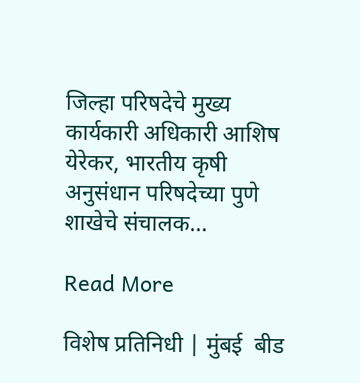जिल्हा परिषदेचे मुख्य कार्यकारी अधिकारी आशिष येरेकर, भारतीय कृषी अनुसंधान परिषदेच्या पुणे शाखेचे संचालक…

Read More

विशेष प्रतिनिधी | मुंबई  बीड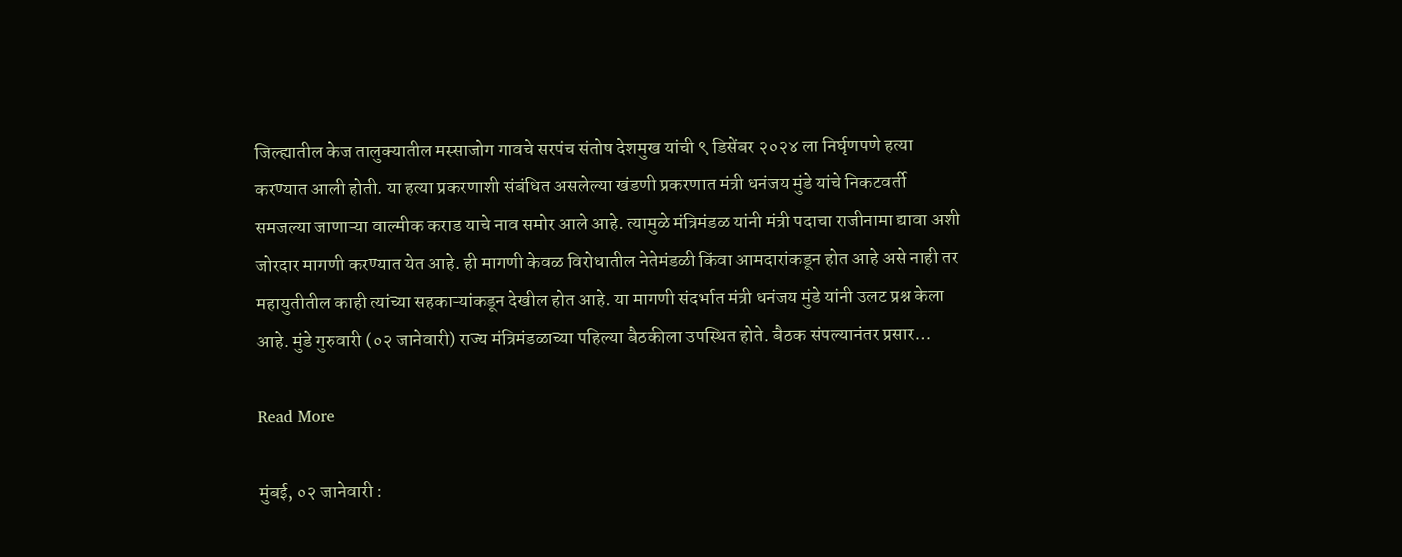जिल्ह्यातील केज तालुक्यातील मस्साजोग गावचे सरपंच संतोष देशमुख यांची ९ डिसेंबर २०२४ ला निर्घृणपणे हत्या करण्यात आली होती. या हत्या प्रकरणाशी संबंधित असलेल्या खंडणी प्रकरणात मंत्री धनंजय मुंडे यांचे निकटवर्ती समजल्या जाणाऱ्या वाल्मीक कराड याचे नाव समोर आले आहे. त्यामुळे मंत्रिमंडळ यांनी मंत्री पदाचा राजीनामा द्यावा अशी जोरदार मागणी करण्यात येत आहे. ही मागणी केवळ विरोधातील नेतेमंडळी किंवा आमदारांकडून होत आहे असे नाही तर महायुतीतील काही त्यांच्या सहकाऱ्यांकडून देखील होत आहे. या मागणी संदर्भात मंत्री धनंजय मुंडे यांनी उलट प्रश्न केला आहे. मुंडे गुरुवारी (०२ जानेवारी) राज्य मंत्रिमंडळाच्या पहिल्या बैठकीला उपस्थित होते. बैठक संपल्यानंतर प्रसार…

Read More

मुंबई, ०२ जानेवारी :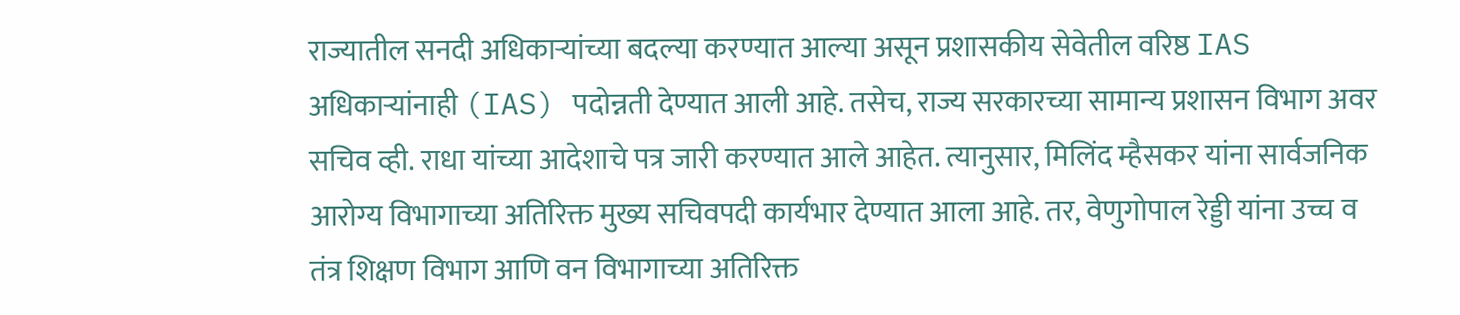राज्यातील सनदी अधिकाऱ्यांच्या बदल्या करण्यात आल्या असून प्रशासकीय सेवेतील वरिष्ठ IAS अधिकाऱ्यांनाही (IAS) पदोन्नती देण्यात आली आहे. तसेच, राज्य सरकारच्या सामान्य प्रशासन विभाग अवर सचिव व्ही. राधा यांच्या आदेशाचे पत्र जारी करण्यात आले आहेत. त्यानुसार, मिलिंद म्हैसकर यांना सार्वजनिक आरोग्य विभागाच्या अतिरिक्त मुख्य सचिवपदी कार्यभार देण्यात आला आहे. तर, वेणुगोपाल रेड्डी यांना उच्च व तंत्र शिक्षण विभाग आणि वन विभागाच्या अतिरिक्त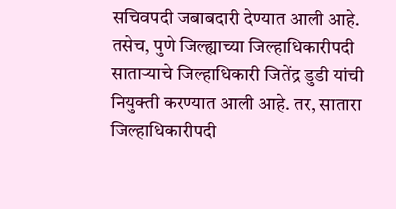सचिवपदी जबाबदारी देण्यात आली आहे. तसेच, पुणे जिल्ह्याच्या जिल्हाधिकारीपदी साताऱ्याचे जिल्हाधिकारी जितेंद्र डुडी यांची नियुक्ती करण्यात आली आहे. तर, सातारा जिल्हाधिकारीपदी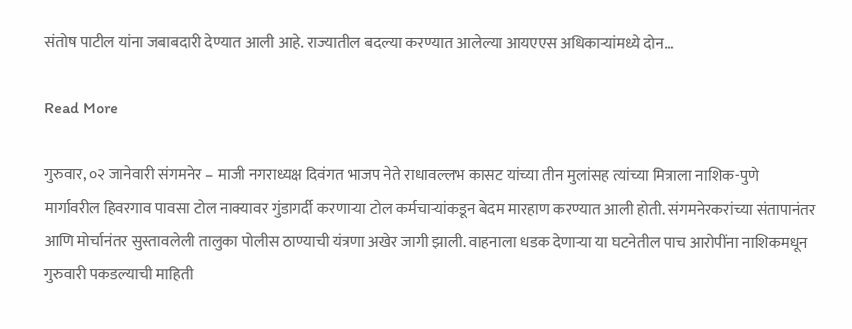संतोष पाटील यांना जबाबदारी देण्यात आली आहे. राज्यातील बदल्या करण्यात आलेल्या आयएएस अधिकाऱ्यांमध्ये दोन…

Read More

गुरुवार, ०२ जानेवारी संगमनेर – माजी नगराध्यक्ष दिवंगत भाजप नेते राधावल्लभ कासट यांच्या तीन मुलांसह त्यांच्या मित्राला नाशिक-पुणे मार्गावरील हिवरगाव पावसा टोल नाक्यावर गुंडागर्दी करणाऱ्या टोल कर्मचाऱ्यांकडून बेदम मारहाण करण्यात आली होती. संगमनेरकरांच्या संतापानंतर आणि मोर्चानंतर सुस्तावलेली तालुका पोलीस ठाण्याची यंत्रणा अखेर जागी झाली. वाहनाला धडक देणाऱ्या या घटनेतील पाच आरोपींना नाशिकमधून गुरुवारी पकडल्याची माहिती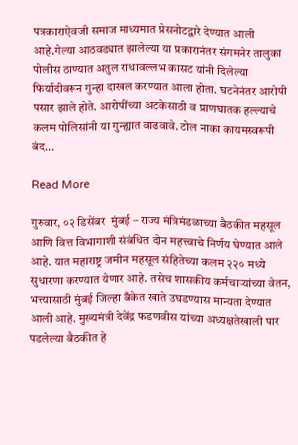पत्रकाराऐवजी समाज माध्यमात प्रेसनोटद्वारे देण्यात आली आहे.गेल्या आठवड्यात झालेल्या या प्रकारानंतर संगमनेर तालुका पोलीस ठाण्यात अतुल राधावल्लभ कासट यांनी दिलेल्या फिर्यादीवरून गुन्हा दाखल करण्यात आला होता. घटनेनंतर आरोपी पसार झाले होते. आरोपींच्या अटकेसाठी व प्राणघातक हल्ल्याचे कलम पोलिसांनी या गुन्ह्यात वाढवावे. टोल नाका कायमस्वरूपी बंद…

Read More

गुरुवार, ०२ डिसेंबर  मुंबई – राज्य मंत्रिमंडळाच्या बैठकीत महसूल आणि वित्त विभागाशी संबंधित दोन महत्त्वाचे निर्णय घेण्यात आले आहे. यात महाराष्ट्र जमीन महसूल संहितेच्या कलम २२० मध्ये सुधारणा करण्यात येणार आहे. तसेच शासकीय कर्मचाऱ्यांच्या वेतन, भत्त्यासाठी मुंबई जिल्हा बँकेत खाते उघडण्यास मान्यता देण्यात आली आहे. मुख्यमंत्री देवेंद्र फडणवीस यांच्या अध्यक्षतेखाली पार पडलेल्या बैठकीत हे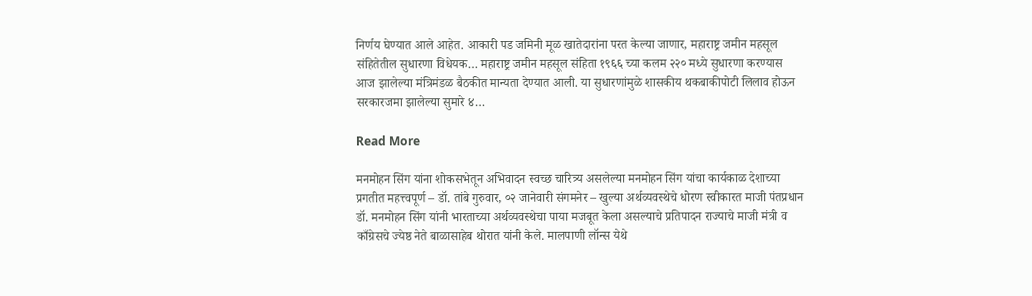निर्णय घेण्यात आले आहेत. आकारी पड जमिनी मूळ खातेदारांना परत केल्या जाणार, महाराष्ट्र जमीन महसूल संहितेतील सुधारणा विधेयक… महाराष्ट्र जमीन महसूल संहिता १९६६ च्या कलम २२० मध्ये सुधारणा करण्यास आज झालेल्या मंत्रिमंडळ बैठकीत मान्यता देण्यात आली. या सुधारणांमुळे शासकीय थकबाकीपोटी लिलाव होऊन सरकारजमा झालेल्या सुमारे ४…

Read More

मनमोहन सिंग यांना शोकसभेतून अभिवादन स्वच्छ चारित्र्य असलेल्या मनमोहन सिंग यांचा कार्यकाळ देशाच्या प्रगतीत महत्त्वपूर्ण – डॉ. तांबे गुरुवार, ०२ जानेवारी संगमनेर – खुल्या अर्थव्यवस्थेचे धोरण स्वीकारत माजी पंतप्रधान डॉ. मनमोहन सिंग यांनी भारताच्या अर्थव्यवस्थेचा पाया मजबूत केला असल्याचे प्रतिपादन राज्याचे माजी मंत्री व काँग्रेसचे ज्येष्ठ नेते बाळासाहेब थोरात यांनी केले. मालपाणी लॉन्स येथे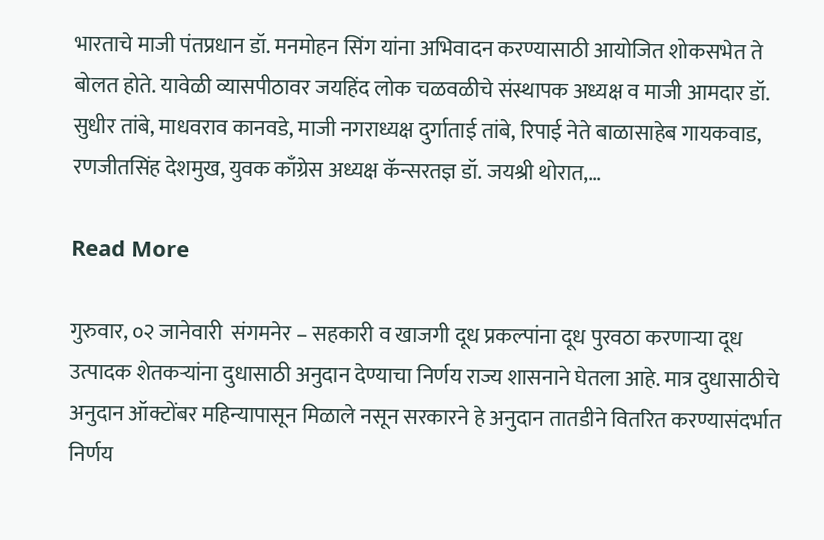भारताचे माजी पंतप्रधान डॉ. मनमोहन सिंग यांना अभिवादन करण्यासाठी आयोजित शोकसभेत ते बोलत होते. यावेळी व्यासपीठावर जयहिंद लोक चळवळीचे संस्थापक अध्यक्ष व माजी आमदार डॉ. सुधीर तांबे, माधवराव कानवडे, माजी नगराध्यक्ष दुर्गाताई तांबे, रिपाई नेते बाळासाहेब गायकवाड, रणजीतसिंह देशमुख, युवक काँग्रेस अध्यक्ष कॅन्सरतज्ञ डॉ. जयश्री थोरात,…

Read More

गुरुवार, ०२ जानेवारी  संगमनेर – सहकारी व खाजगी दूध प्रकल्पांना दूध पुरवठा करणाऱ्या दूध उत्पादक शेतकऱ्यांना दुधासाठी अनुदान देण्याचा निर्णय राज्य शासनाने घेतला आहे. मात्र दुधासाठीचे अनुदान ऑक्टोंबर महिन्यापासून मिळाले नसून सरकारने हे अनुदान तातडीने वितरित करण्यासंदर्भात निर्णय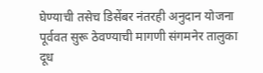घेण्याची तसेच डिसेंबर नंतरही अनुदान योजना पूर्ववत सुरू ठेवण्याची मागणी संगमनेर तालुका दूध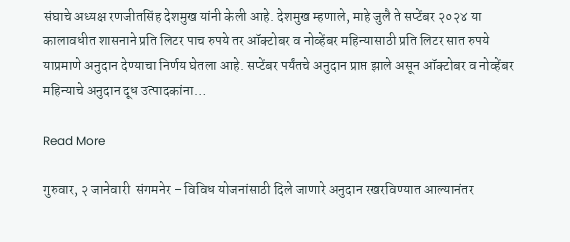संघाचे अध्यक्ष रणजीतसिंह देशमुख यांनी केली आहे. देशमुख म्हणाले, माहे जुलै ते सप्टेंबर २०२४ या कालावधीत शासनाने प्रति लिटर पाच रुपये तर ऑक्टोबर व नोव्हेंबर महिन्यासाठी प्रति लिटर सात रुपये याप्रमाणे अनुदान देण्याचा निर्णय घेतला आहे. सप्टेंबर पर्यंतचे अनुदान प्राप्त झाले असून ऑक्टोबर व नोव्हेंबर महिन्याचे अनुदान दूध उत्पादकांना…

Read More

गुरुवार, २ जानेवारी  संगमनेर – विविध योजनांसाठी दिले जाणारे अनुदान रखरविण्यात आल्यानंतर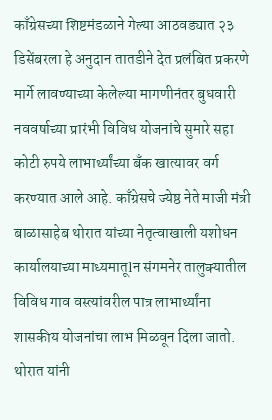काँग्रेसच्या शिष्टमंडळाने गेल्या आठवड्यात २३ डिसेंबरला हे अनुदान तातडीने देत प्रलंबित प्रकरणे मार्गे लावण्याच्या केलेल्या मागणीनंतर बुधवारी नववर्षाच्या प्रारंभी विविध योजनांचे सुमारे सहा कोटी रुपये लाभार्थ्यांच्या बँक खात्यावर वर्ग करण्यात आले आहे. काँग्रेसचे ज्येष्ठ नेते माजी मंत्री बाळासाहेब थोरात यांच्या नेतृत्वाखाली यशोधन कार्यालयाच्या माध्यमातूlन संगमनेर तालुक्यातील विविध गाव वस्त्यांवरील पात्र लाभार्थ्यांना शासकीय योजनांचा लाभ मिळवून दिला जातो. थोरात यांनी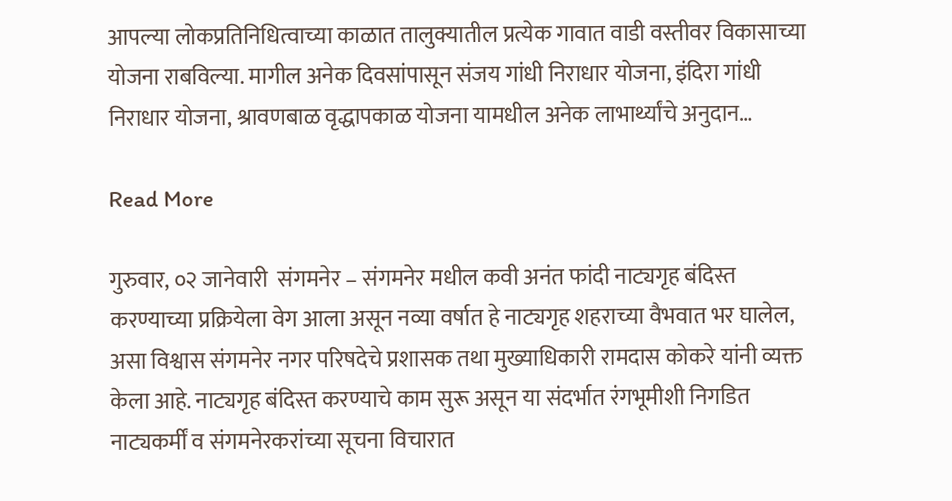आपल्या लोकप्रतिनिधित्वाच्या काळात तालुक्यातील प्रत्येक गावात वाडी वस्तीवर विकासाच्या योजना राबविल्या. मागील अनेक दिवसांपासून संजय गांधी निराधार योजना, इंदिरा गांधी निराधार योजना, श्रावणबाळ वृद्धापकाळ योजना यामधील अनेक लाभार्थ्यांचे अनुदान…

Read More

गुरुवार, ०२ जानेवारी  संगमनेर – संगमनेर मधील कवी अनंत फांदी नाट्यगृह बंदिस्त करण्याच्या प्रक्रियेला वेग आला असून नव्या वर्षात हे नाट्यगृह शहराच्या वैभवात भर घालेल, असा विश्वास संगमनेर नगर परिषदेचे प्रशासक तथा मुख्याधिकारी रामदास कोकरे यांनी व्यक्त केला आहे. नाट्यगृह बंदिस्त करण्याचे काम सुरू असून या संदर्भात रंगभूमीशी निगडित नाट्यकर्मीं व संगमनेरकरांच्या सूचना विचारात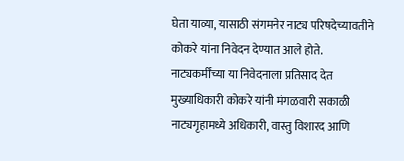घेता याव्या, यासाठी संगमनेर नाट्य परिषदेच्यावतीने कोकरे यांना निवेदन देण्यात आले होते. नाट्यकर्मींच्या या निवेदनाला प्रतिसाद देत मुख्याधिकारी कोकरे यांनी मंगळवारी सकाळी नाट्यगृहामध्ये अधिकारी, वास्तु विशारद आणि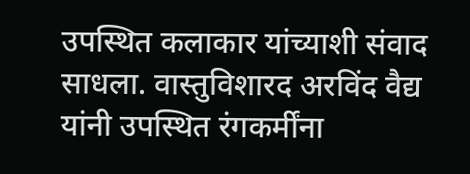उपस्थित कलाकार यांच्याशी संवाद साधला. वास्तुविशारद अरविंद वैद्य यांनी उपस्थित रंगकर्मींना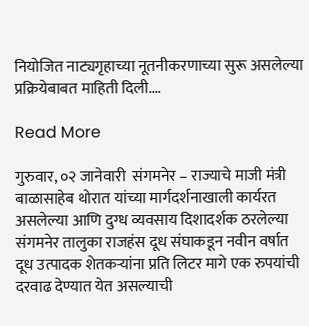नियोजित नाट्यगृहाच्या नूतनीकरणाच्या सुरू असलेल्या प्रक्रियेबाबत माहिती दिली.…

Read More

गुरुवार, ०२ जानेवारी  संगमनेर – राज्याचे माजी मंत्री बाळासाहेब थोरात यांच्या मार्गदर्शनाखाली कार्यरत असलेल्या आणि दुग्ध व्यवसाय दिशादर्शक ठरलेल्या संगमनेर तालुका राजहंस दूध संघाकडून नवीन वर्षात दूध उत्पादक शेतकऱ्यांना प्रति लिटर मागे एक रुपयांची दरवाढ देण्यात येत असल्याची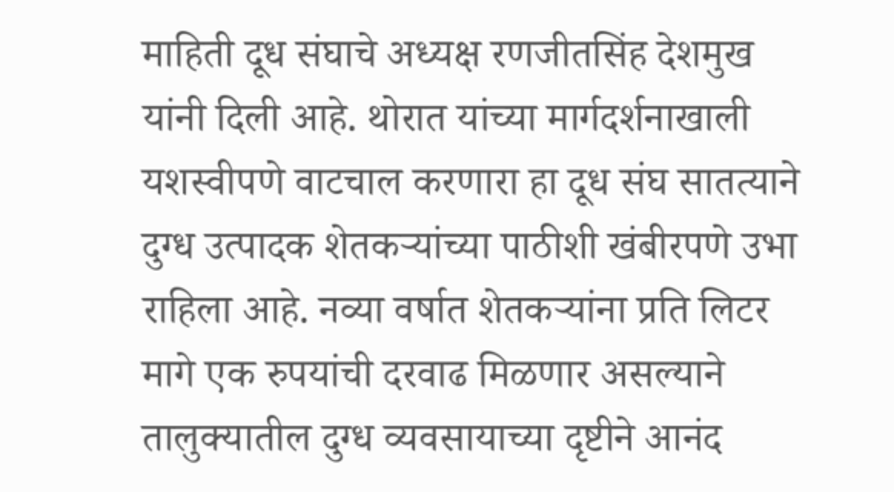माहिती दूध संघाचे अध्यक्ष रणजीतसिंह देशमुख यांनी दिली आहे. थोरात यांच्या मार्गदर्शनाखाली यशस्वीपणे वाटचाल करणारा हा दूध संघ सातत्याने दुग्ध उत्पादक शेतकऱ्यांच्या पाठीशी खंबीरपणे उभा राहिला आहे. नव्या वर्षात शेतकऱ्यांना प्रति लिटर मागे एक रुपयांची दरवाढ मिळणार असल्याने तालुक्यातील दुग्ध व्यवसायाच्या दृष्टीने आनंद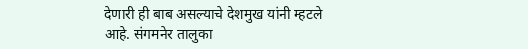देणारी ही बाब असल्याचे देशमुख यांनी म्हटले आहे. संगमनेर तालुका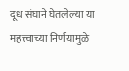दूध संघाने घेतलेल्या या महत्त्वाच्या निर्णयामुळे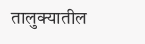तालुक्यातील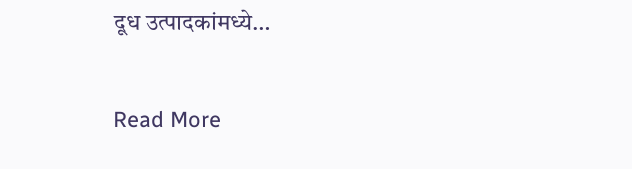दूध उत्पादकांमध्ये…

Read More